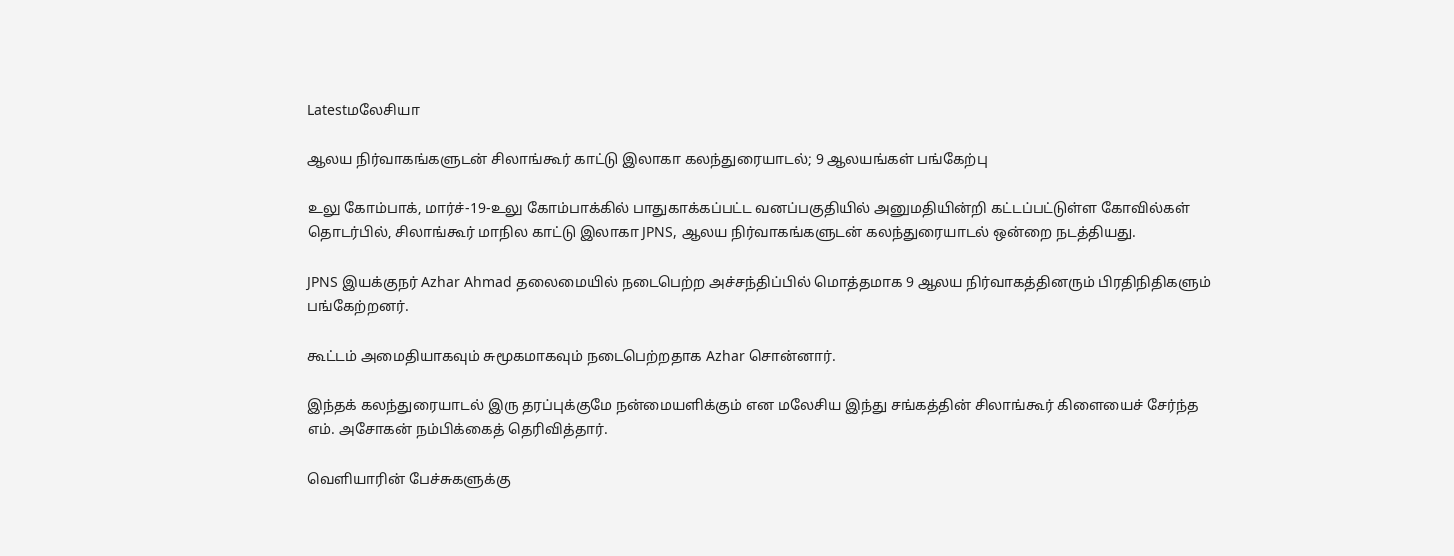Latestமலேசியா

ஆலய நிர்வாகங்களுடன் சிலாங்கூர் காட்டு இலாகா கலந்துரையாடல்; 9 ஆலயங்கள் பங்கேற்பு

உலு கோம்பாக், மார்ச்-19-உலு கோம்பாக்கில் பாதுகாக்கப்பட்ட வனப்பகுதியில் அனுமதியின்றி கட்டப்பட்டுள்ள கோவில்கள் தொடர்பில், சிலாங்கூர் மாநில காட்டு இலாகா JPNS, ஆலய நிர்வாகங்களுடன் கலந்துரையாடல் ஒன்றை நடத்தியது.

JPNS இயக்குநர் Azhar Ahmad தலைமையில் நடைபெற்ற அச்சந்திப்பில் மொத்தமாக 9 ஆலய நிர்வாகத்தினரும் பிரதிநிதிகளும் பங்கேற்றனர்.

கூட்டம் அமைதியாகவும் சுமூகமாகவும் நடைபெற்றதாக Azhar சொன்னார்.

இந்தக் கலந்துரையாடல் இரு தரப்புக்குமே நன்மையளிக்கும் என மலேசிய இந்து சங்கத்தின் சிலாங்கூர் கிளையைச் சேர்ந்த எம். அசோகன் நம்பிக்கைத் தெரிவித்தார்.

வெளியாரின் பேச்சுகளுக்கு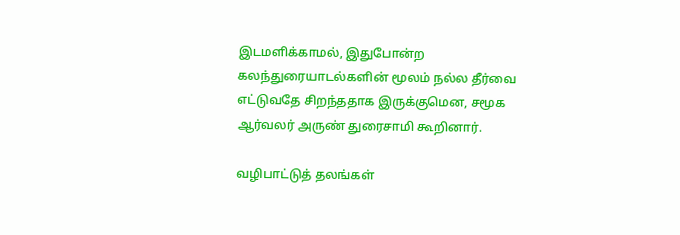இடமளிக்காமல், இதுபோன்ற கலந்துரையாடல்களின் மூலம் நல்ல தீர்வை எட்டுவதே சிறந்ததாக இருக்குமென, சமூக ஆர்வலர் அருண் துரைசாமி கூறினார்.

வழிபாட்டுத் தலங்கள்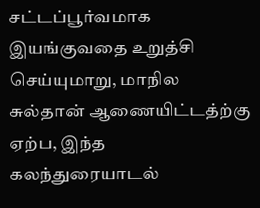சட்டப்பூர்வமாக இயங்குவதை உறுத்சி செய்யுமாறு, மாநில சுல்தான் ஆணையிட்டத்ற்கு ஏற்ப, இந்த கலந்துரையாடல்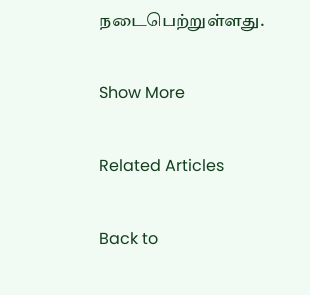நடைபெற்றுள்ளது.

Show More

Related Articles

Back to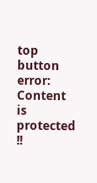top button
error: Content is protected !!